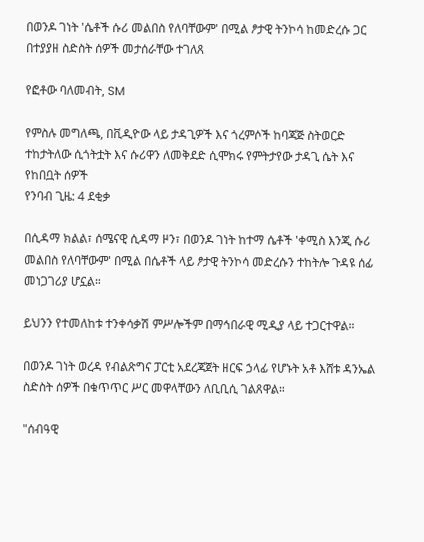በወንዶ ገነት 'ሴቶች ሱሪ መልበስ የለባቸውም' በሚል ፆታዊ ትንኮሳ ከመድረሱ ጋር በተያያዘ ስድስት ሰዎች መታሰራቸው ተገለጸ

የፎቶው ባለመብት, SM

የምስሉ መግለጫ, በቪዲዮው ላይ ታዳጊዎች እና ጎረምሶች ከባጃጅ ስትወርድ ተከታትለው ሲጎትቷት እና ሱሪዋን ለመቅደድ ሲሞክሩ የምትታየው ታዳጊ ሴት እና የከበቧት ሰዎች
የንባብ ጊዜ: 4 ደቂቃ

በሲዳማ ክልል፣ ሰሜናዊ ሲዳማ ዞን፣ በወንዶ ገነት ከተማ ሴቶች 'ቀሚስ እንጂ ሱሪ መልበስ የለባቸውም' በሚል በሴቶች ላይ ፆታዊ ትንኮሳ መድረሱን ተከትሎ ጉዳዩ ሰፊ መነጋገሪያ ሆኗል።

ይህንን የተመለከቱ ተንቀሳቃሽ ምሥሎችም በማኅበራዊ ሚዲያ ላይ ተጋርተዋል።

በወንዶ ገነት ወረዳ የብልጽግና ፓርቲ አደረጃጀት ዘርፍ ኃላፊ የሆኑት አቶ እሸቱ ዳንኤል ስድስት ሰዎች በቁጥጥር ሥር መዋላቸውን ለቢቢሲ ገልጸዋል።

"ሰብዓዊ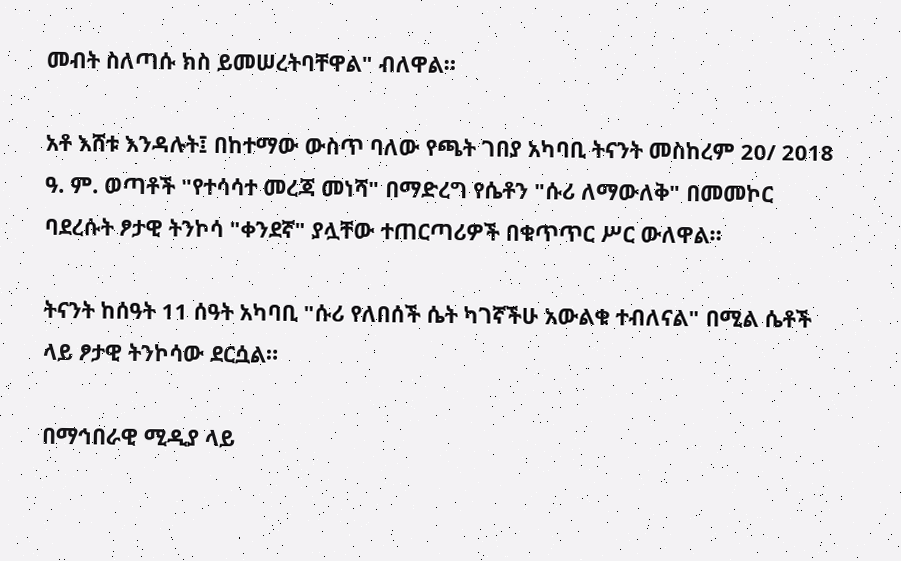መብት ስለጣሱ ክስ ይመሠረትባቸዋል" ብለዋል።

አቶ እሸቱ እንዳሉት፤ በከተማው ውስጥ ባለው የጫት ገበያ አካባቢ ትናንት መስከረም 20/ 2018 ዓ. ም. ወጣቶች "የተሳሳተ መረጃ መነሻ" በማድረግ የሴቶን "ሱሪ ለማውለቅ" በመመኮር ባደረሱት ፆታዊ ትንኮሳ "ቀንደኛ" ያሏቸው ተጠርጣሪዎች በቁጥጥር ሥር ውለዋል።

ትናንት ከሰዓት 11 ሰዓት አካባቢ "ሱሪ የለበሰች ሴት ካገኛችሁ አውልቁ ተብለናል" በሚል ሴቶች ላይ ፆታዊ ትንኮሳው ደርሷል።

በማኅበራዊ ሚዲያ ላይ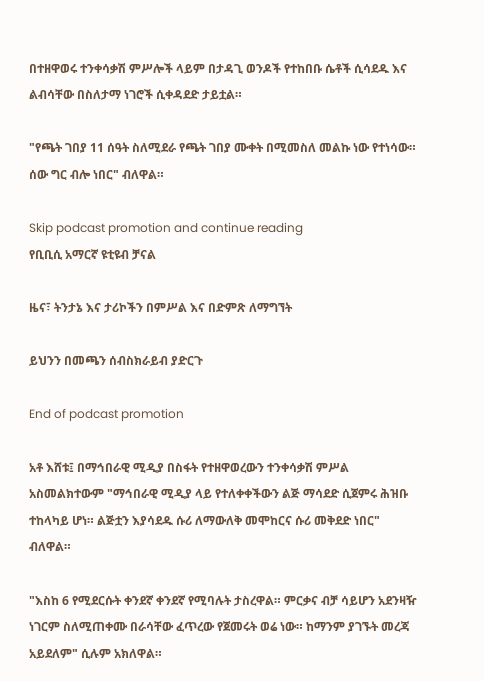በተዘዋወሩ ተንቀሳቃሽ ምሥሎች ላይም በታዳጊ ወንዶች የተከበቡ ሴቶች ሲሳደዱ እና ልብሳቸው በስለታማ ነገሮች ሲቀዳደድ ታይቷል።

"የጫት ገበያ 11 ሰዓት ስለሚደራ የጫት ገበያ ሙቀት በሚመስለ መልኩ ነው የተነሳው። ሰው ግር ብሎ ነበር" ብለዋል።

Skip podcast promotion and continue reading
የቢቢሲ አማርኛ ዩቲዩብ ቻናል

ዜና፣ ትንታኔ እና ታሪኮችን በምሥል እና በድምጽ ለማግኘት

ይህንን በመጫን ሰብስክራይብ ያድርጉ

End of podcast promotion

አቶ እሸቱ፤ በማኅበራዊ ሚዲያ በስፋት የተዘዋወረውን ተንቀሳቃሽ ምሥል አስመልክተውም "ማኅበራዊ ሚዲያ ላይ የተለቀቀችውን ልጅ ማሳደድ ሲጀምሩ ሕዝቡ ተከላካይ ሆነ። ልጅቷን እያሳደዱ ሱሪ ለማውለቅ መሞከርና ሱሪ መቅደድ ነበር" ብለዋል።

"እስከ 6 የሚደርሱት ቀንደኛ ቀንደኛ የሚባሉት ታስረዋል። ምርቃና ብቻ ሳይሆን አደንዛዥ ነገርም ስለሚጠቀሙ በራሳቸው ፈጥረው የጀመሩት ወሬ ነው። ከማንም ያገኙት መረጃ አይደለም" ሲሉም አክለዋል።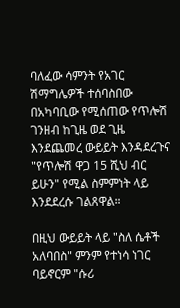ባለፈው ሳምንት የአገር ሽማግሌዎች ተሰባስበው በአካባቢው የሚሰጠው የጥሎሽ ገንዘብ ከጊዜ ወደ ጊዜ እንደጨመረ ውይይት እንዳደረጉና "የጥሎሽ ዋጋ 15 ሺህ ብር ይሁን" የሚል ስምምነት ላይ እንደደረሱ ገልጸዋል።

በዚህ ውይይት ላይ "ስለ ሴቶች አለባበስ" ምንም የተነሳ ነገር ባይኖርም "ሱሪ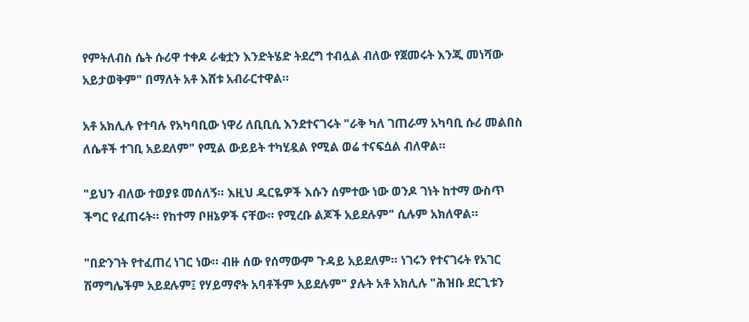የምትለብስ ሴት ሱሪዋ ተቀዶ ራቁቷን እንድትሄድ ትደረግ ተብሏል ብለው የጀመሩት እንጂ መነሻው አይታወቅም" በማለት አቶ እሸቱ አብራርተዋል።

አቶ አክሊሉ የተባሉ የአካባቢው ነዋሪ ለቢቢሲ እንደተናገሩት "ራቅ ካለ ገጠራማ አካባቢ ሱሪ መልበስ ለሴቶች ተገቢ አይደለም" የሚል ውይይት ተካሂዷል የሚል ወሬ ተናፍሷል ብለዋል።

"ይህን ብለው ተወያዩ መሰለኝ። እዚህ ዱርዬዎች እሱን ሰምተው ነው ወንዶ ገነት ከተማ ውስጥ ችግር የፈጠሩት። የከተማ ቦዘኔዎች ናቸው። የሚረቡ ልጆች አይደሉም" ሲሉም አክለዋል።

"በድንገት የተፈጠረ ነገር ነው። ብዙ ሰው የሰማውም ጉዳይ አይደለም። ነገሩን የተናገሩት የአገር ሽማግሌችም አይደሉም፤ የሃይማኖት አባቶችም አይደሉም" ያሉት አቶ አክሊሉ "ሕዝቡ ደርጊቱን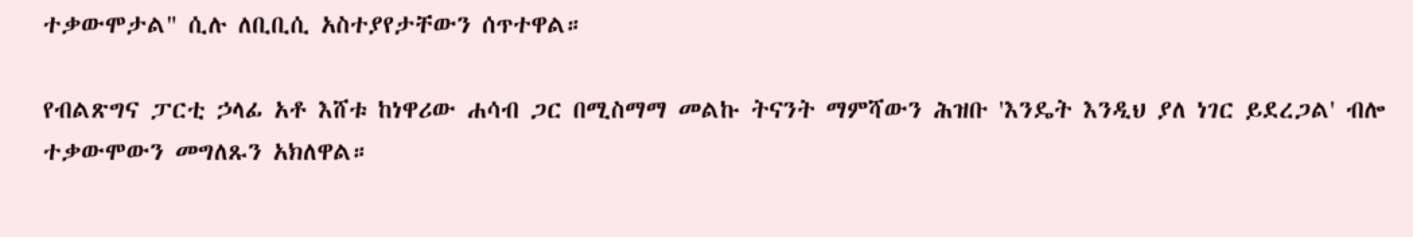ተቃውሞታል" ሲሉ ለቢቢሲ አስተያየታቸውን ሰጥተዋል።

የብልጽግና ፓርቲ ኃላፊ አቶ እሸቱ ከነዋሪው ሐሳብ ጋር በሚስማማ መልኩ ትናንት ማምሻውን ሕዝቡ 'እንዴት እንዲህ ያለ ነገር ይደረጋል' ብሎ ተቃውሞውን መግለጹን አክለዋል።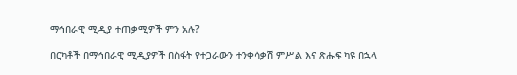ማኅበራዊ ሚዲያ ተጠቃሚዎች ምን አሉ?

በርካቶች በማኅበራዊ ሚዲያዎች በስፋት የተጋራውን ተንቀሳቃሽ ምሥል እና ጽሑፍ ካዩ በኋላ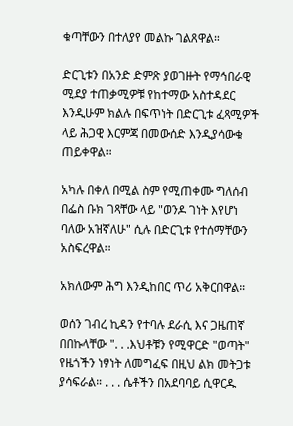ቁጣቸውን በተለያየ መልኩ ገልጸዋል።

ድርጊቱን በአንድ ድምጽ ያወገዙት የማኅበራዊ ሚደያ ተጠቃሚዎቹ የከተማው አስተዳደር እንዲሁም ክልሉ በፍጥነት በድርጊቱ ፈጻሚዎች ላይ ሕጋዊ እርምጃ በመውሰድ እንዲያሳውቁ ጠይቀዋል።

አካሉ በቀለ በሚል ስም የሚጠቀሙ ግለሰብ በፌስ ቡክ ገጻቸው ላይ "ወንዶ ገነት እየሆነ ባለው አዝኛለሁ" ሲሉ በድርጊቱ የተሰማቸውን አስፍረዋል።

አክለውም ሕግ እንዲከበር ጥሪ አቅርበዋል።

ወሰን ገብረ ኪዳን የተባሉ ደራሲ እና ጋዜጠኛ በበኩላቸው ". . .እህቶቹን የሚዋርድ "ወጣት" የዜጎችን ነፃነት ለመግፈፍ በዚህ ልክ መትጋቱ ያሳፍራል። . . . ሴቶችን በአደባባይ ሲዋርዱ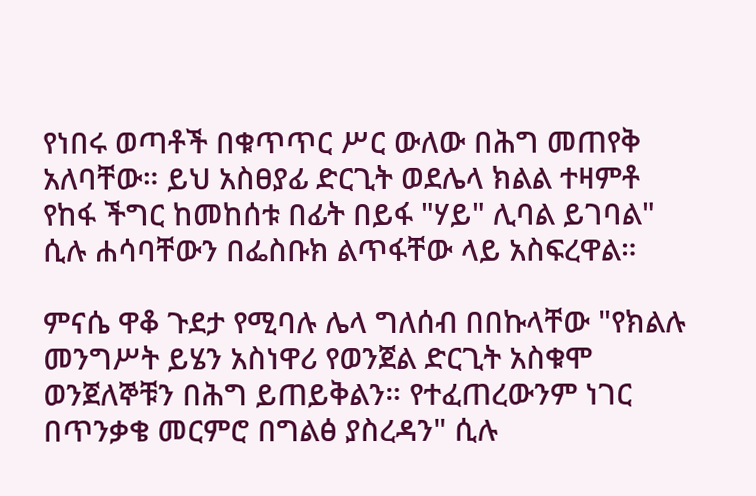የነበሩ ወጣቶች በቁጥጥር ሥር ውለው በሕግ መጠየቅ አለባቸው። ይህ አስፀያፊ ድርጊት ወደሌላ ክልል ተዛምቶ የከፋ ችግር ከመከሰቱ በፊት በይፋ "ሃይ" ሊባል ይገባል" ሲሉ ሐሳባቸውን በፌስቡክ ልጥፋቸው ላይ አስፍረዋል።

ምናሴ ዋቆ ጉደታ የሚባሉ ሌላ ግለሰብ በበኩላቸው "የክልሉ መንግሥት ይሄን አስነዋሪ የወንጀል ድርጊት አስቁሞ ወንጀለኞቹን በሕግ ይጠይቅልን። የተፈጠረውንም ነገር በጥንቃቄ መርምሮ በግልፅ ያስረዳን" ሲሉ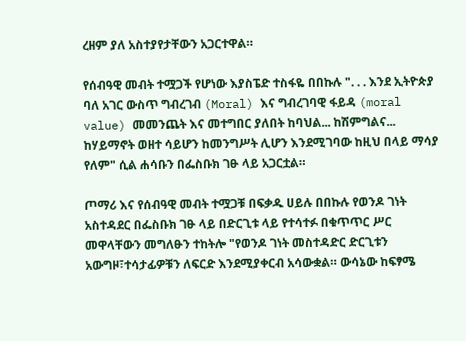ረዘም ያለ አስተያየታቸውን አጋርተዋል።

የሰብዓዊ መብት ተሟጋች የሆነው እያስፔድ ተስፋዬ በበኩሉ ". . . እንደ ኢትዮጵያ ባለ አገር ውስጥ ግብረገብ (Moral) እና ግብረገባዊ ፋይዳ (moral value) መመንጨት እና መተግበር ያለበት ከባህል... ከሽምግልና... ከሃይማኖት ወዘተ ሳይሆን ከመንግሥት ሊሆን እንደሚገባው ከዚህ በላይ ማሳያ የለም" ሲል ሐሳቡን በፌስቡክ ገፁ ላይ አጋርቷል።

ጦማሪ እና የሰብዓዊ መብት ተሟጋቹ በፍቃዱ ሀይሉ በበኩሉ የወንዶ ገነት አስተዳደር በፌስቡክ ገፁ ላይ በድርጊቱ ላይ የተሳተፉ በቁጥጥር ሥር መዋላቸውን መግለፁን ተከትሎ "የወንዶ ገነት መስተዳድር ድርጊቱን አውግዞ፣ተሳታፊዎቹን ለፍርድ እንደሚያቀርብ አሳውቋል። ውሳኔው ከፍፃሜ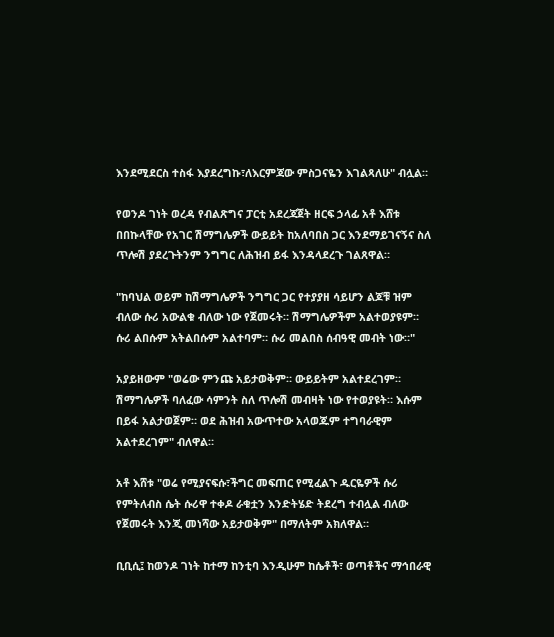እንደሚደርስ ተስፋ እያደረግኩ፣ለእርምጃው ምስጋናዬን እገልጻለሁ" ብሏል።

የወንዶ ገነት ወረዳ የብልጽግና ፓርቲ አደረጃጀት ዘርፍ ኃላፊ አቶ እሸቱ በበኩላቸው የአገር ሽማግሌዎች ውይይት ከአለባበስ ጋር እንደማይገናኝና ስለ ጥሎሽ ያደረጉትንም ንግግር ለሕዝብ ይፋ እንዳላደረጉ ገልጸዋል።

"ከባህል ወይም ከሽማግሌዎች ንግግር ጋር የተያያዘ ሳይሆን ልጆቹ ዝም ብለው ሱሪ አውልቁ ብለው ነው የጀመሩት። ሽማግሌዎችም አልተወያዩም። ሱሪ ልበሱም አትልበሱም አልተባም። ሱሪ መልበስ ሰብዓዊ መብት ነው።"

አያይዘውም "ወሬው ምንጩ አይታወቅም። ውይይትም አልተደረገም። ሽማግሌዎች ባለፈው ሳምንት ስለ ጥሎሽ መብዛት ነው የተወያዩት። እሱም በይፋ አልታወጀም። ወደ ሕዝብ አውጥተው አላወጁም ተግባራዊም አልተደረገም" ብለዋል።

አቶ እሸቱ "ወሬ የሚያናፍሱ፣ችግር መፍጠር የሚፈልጉ ዱርዬዎች ሱሪ የምትለብስ ሴት ሱሪዋ ተቀዶ ራቁቷን እንድትሄድ ትደረግ ተብሏል ብለው የጀመሩት እንጂ መነሻው አይታወቅም" በማለትም አክለዋል።

ቢቢሲ፤ ከወንዶ ገነት ከተማ ከንቲባ እንዲሁም ከሴቶች፣ ወጣቶችና ማኅበራዊ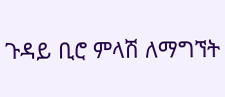ጉዳይ ቢሮ ምላሽ ለማግኘት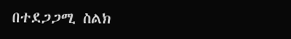በተደጋጋሚ ስልክ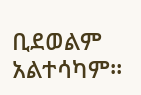ቢደወልም አልተሳካም።